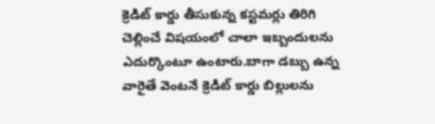క్రెడిట్ కార్డు తీసుకున్న కస్టమర్లు తిరిగి చెల్లించే విషయంలో చాలా ఇబ్బందులను ఎదుర్కొంటూ ఉంటారు.బాగా డబ్బు ఉన్న వారైతే వెంటనే క్రెడిట్ కార్డు బిల్లులను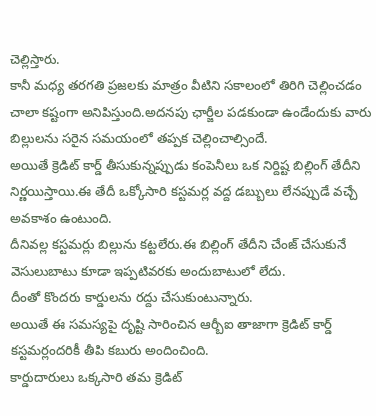చెల్లిస్తారు.
కానీ మధ్య తరగతి ప్రజలకు మాత్రం వీటిని సకాలంలో తిరిగి చెల్లించడం చాలా కష్టంగా అనిపిస్తుంది.అదనపు ఛార్జీల పడకుండా ఉండేందుకు వారు బిల్లులను సరైన సమయంలో తప్పక చెల్లించాల్సిందే.
అయితే క్రెడిట్ కార్డ్ తీసుకున్నప్పుడు కంపెనీలు ఒక నిర్దిష్ట బిల్లింగ్ తేదీని నిర్ణయిస్తాయి.ఈ తేదీ ఒక్కోసారి కస్టమర్ల వద్ద డబ్బులు లేనప్పుడే వచ్చే అవకాశం ఉంటుంది.
దీనివల్ల కస్టమర్లు బిల్లును కట్టలేరు.ఈ బిల్లింగ్ తేదీని చేంజ్ చేసుకునే వెసులుబాటు కూడా ఇప్పటివరకు అందుబాటులో లేదు.
దీంతో కొందరు కార్డులను రద్దు చేసుకుంటున్నారు.
అయితే ఈ సమస్యపై దృష్టి సారించిన ఆర్బీఐ తాజాగా క్రెడిట్ కార్డ్ కస్టమర్లందరికీ తీపి కబురు అందించింది.
కార్డుదారులు ఒక్కసారి తమ క్రెడిట్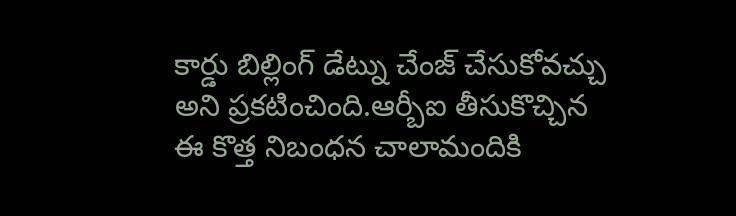కార్డు బిల్లింగ్ డేట్ను చేంజ్ చేసుకోవచ్చు అని ప్రకటించింది.ఆర్బీఐ తీసుకొచ్చిన ఈ కొత్త నిబంధన చాలామందికి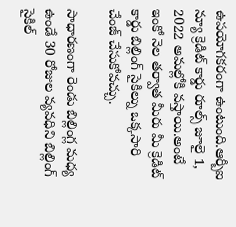ఉపయోగకరంగా ఉంటుంది.ఆర్బీఐ న్యూ క్రెడిట్ కార్డు రూల్స్ జూలై 1, 2022 అమల్లోకి వస్తాయి.అంటే ఇంకో నెల తర్వాత మీరు మీ క్రెడిట్ కార్డు బిల్లింగ్ సైకిల్ను ఒక్కసారి చేంజ్ చేసుకోవచ్చు.

సాధారణంగా రెండు బిల్లింగ్ల మధ్య ఉండే 30 రోజుల వ్యవధిని బిల్లింగ్ సైకిల్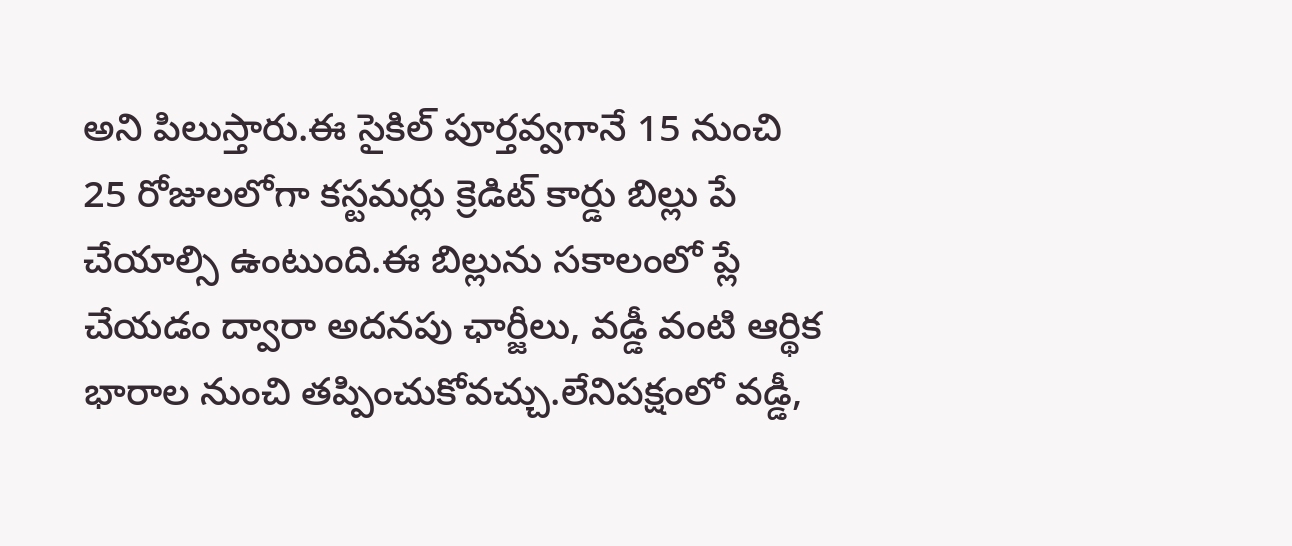అని పిలుస్తారు.ఈ సైకిల్ పూర్తవ్వగానే 15 నుంచి 25 రోజులలోగా కస్టమర్లు క్రెడిట్ కార్డు బిల్లు పే చేయాల్సి ఉంటుంది.ఈ బిల్లును సకాలంలో ప్లే చేయడం ద్వారా అదనపు ఛార్జీలు, వడ్డీ వంటి ఆర్థిక భారాల నుంచి తప్పించుకోవచ్చు.లేనిపక్షంలో వడ్డీ,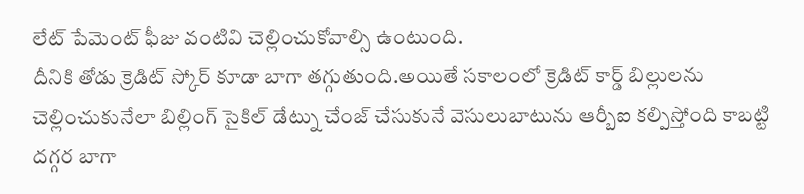లేట్ పేమెంట్ ఫీజు వంటివి చెల్లించుకోవాల్సి ఉంటుంది.
దీనికి తోడు క్రెడిట్ స్కోర్ కూడా బాగా తగ్గుతుంది.అయితే సకాలంలో క్రెడిట్ కార్డ్ బిల్లులను చెల్లించుకునేలా బిల్లింగ్ సైకిల్ డేట్ను చేంజ్ చేసుకునే వెసులుబాటును ఆర్బీఐ కల్పిస్తోంది కాబట్టి దగ్గర బాగా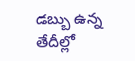డబ్బు ఉన్న తేదీల్లో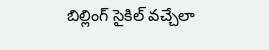బిల్లింగ్ సైకిల్ వచ్చేలా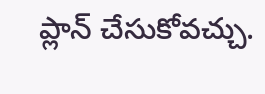ప్లాన్ చేసుకోవచ్చు.